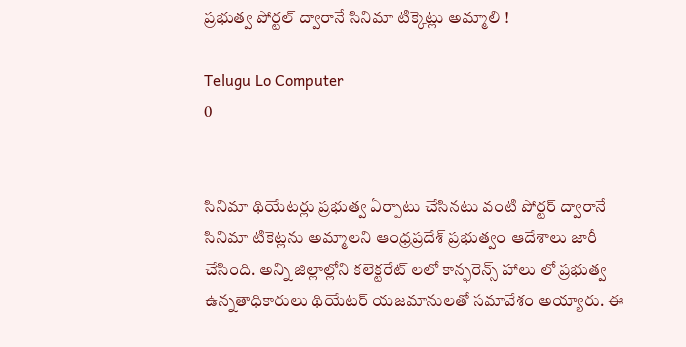ప్రభుత్వ పోర్టల్‌ ద్వారానే సినిమా టిక్కెట్లు అమ్మాలి !

Telugu Lo Computer
0


సినిమా థియేటర్లు ప్రభుత్వ ఏర్పాటు చేసినటు వంటి పోర్టర్‌ ద్వారానే సినిమా టికెట్లను అమ్మాలని ఆంధ్రప్రదేశ్ ప్రభుత్వం ఆదేశాలు జారీ చేసింది. అన్ని జిల్లాల్లోని కలెక్టరేట్‌ లలో కాన్ఫరెన్స్‌ హాలు లో ప్రభుత్వ ఉన్నతాధికారులు థియేటర్‌ యజమానులతో సమావేశం అయ్యారు. ఈ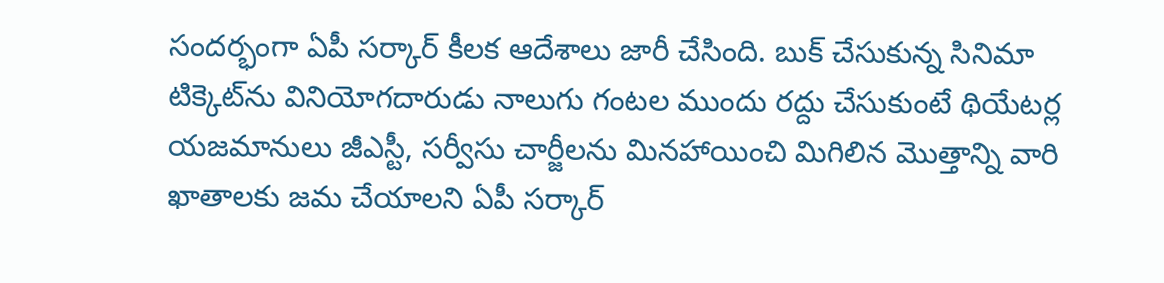సందర్భంగా ఏపీ సర్కార్‌ కీలక ఆదేశాలు జారీ చేసింది. బుక్‌ చేసుకున్న సినిమా టిక్కెట్‌ను వినియోగదారుడు నాలుగు గంటల ముందు రద్దు చేసుకుంటే థియేటర్ల యజమానులు జీఎస్టీ, సర్వీసు చార్జీలను మినహాయించి మిగిలిన మొత్తాన్ని వారి ఖాతాలకు జమ చేయాలని ఏపీ సర్కార్‌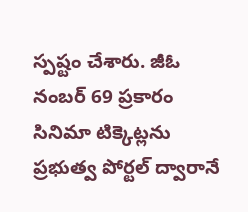స్పష్టం చేశారు. జీఓ నంబర్‌ 69 ప్రకారం సినిమా టిక్కెట్లను ప్రభుత్వ పోర్టల్‌ ద్వారానే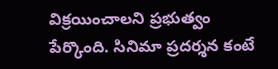విక్రయించాలని ప్రభుత్వం పేర్కొంది. సినిమా ప్రదర్శన కంటే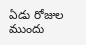ఏడు రోజుల ముందు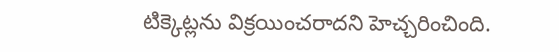టిక్కెట్లను విక్రయించరాదని హెచ్చరించింది.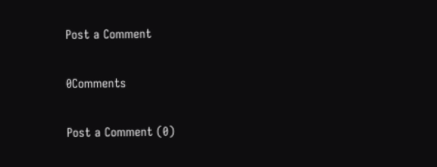Post a Comment

0Comments

Post a Comment (0)